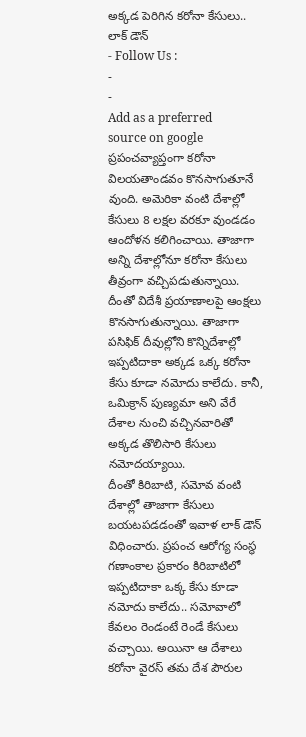అక్కడ పెరిగిన కరోనా కేసులు.. లాక్ డౌన్
- Follow Us :
-
-
Add as a preferred
source on google
ప్రపంచవ్యాప్తంగా కరోనా విలయతాండవం కొనసాగుతూనే వుంది. అమెరికా వంటి దేశాల్లో కేసులు 8 లక్షల వరకూ వుండడం ఆందోళన కలిగించాయి. తాజాగా అన్ని దేశాల్లోనూ కరోనా కేసులు తీవ్రంగా వచ్చిపడుతున్నాయి. దీంతో విదేశీ ప్రయాణాలపై ఆంక్షలు కొనసాగుతున్నాయి. తాజాగా పసిఫిక్ దీవుల్లోని కొన్నిదేశాల్లో ఇప్పటిదాకా అక్కడ ఒక్క కరోనా కేసు కూడా నమోదు కాలేదు. కానీ, ఒమిక్రాన్ పుణ్యమా అని వేరే దేశాల నుంచి వచ్చినవారితో అక్కడ తొలిసారి కేసులు నమోదయ్యాయి.
దీంతో కిరిబాటి, సమోవ వంటి దేశాల్లో తాజాగా కేసులు బయటపడడంతో ఇవాళ లాక్ డౌన్ విధించారు. ప్రపంచ ఆరోగ్య సంస్థ గణాంకాల ప్రకారం కిరిబాటిలో ఇప్పటిదాకా ఒక్క కేసు కూడా నమోదు కాలేదు.. సమోవాలో కేవలం రెండంటే రెండే కేసులు వచ్చాయి. అయినా ఆ దేశాలు కరోనా వైరస్ తమ దేశ పౌరుల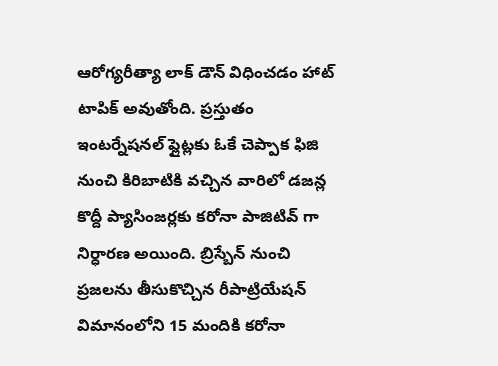ఆరోగ్యరీత్యా లాక్ డౌన్ విధించడం హాట్ టాపిక్ అవుతోంది. ప్రస్తుతం ఇంటర్నేషనల్ ఫ్లైట్లకు ఓకే చెప్పాక ఫిజి నుంచి కిరిబాటికి వచ్చిన వారిలో డజన్ల కొద్దీ ప్యాసింజర్లకు కరోనా పాజిటివ్ గా నిర్ధారణ అయింది. బ్రిస్బేన్ నుంచి ప్రజలను తీసుకొచ్చిన రీపాట్రియేషన్ విమానంలోని 15 మందికి కరోనా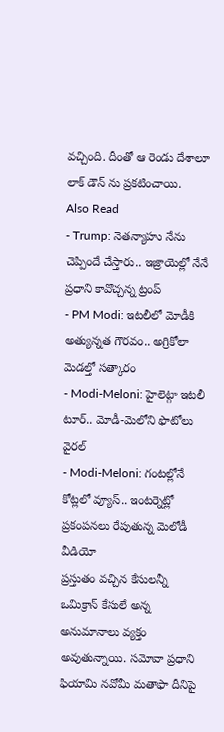వచ్చింది. దీంతో ఆ రెండు దేశాలూ లాక్ డౌన్ ను ప్రకటించాయి.
Also Read
- Trump: నెతన్యాహు నేను చెప్పిందే చేస్తారు.. ఇజ్రాయెల్లో నేనే ప్రధాని కావొచ్చన్న ట్రంప్
- PM Modi: ఇటలీలో మోడీకి అత్యున్నత గౌరవం.. అగ్రికోలా మెడల్తో సత్కారం
- Modi-Meloni: హైలెట్గా ఇటలీ టూర్.. మోడీ-మెలోని ఫొటోలు వైరల్
- Modi-Meloni: గంటల్లోనే కోట్లలో వ్యూస్.. ఇంటర్నెట్లో ప్రకంపనలు రేపుతున్న మెలోడీ వీడియో
ప్రస్తుతం వచ్చిన కేసులన్నీ ఒమిక్రాన్ కేసులే అన్న అనుమానాలు వ్యక్తం అవుతున్నాయి. సమోవా ప్రధాని ఫియామి నవోమీ మతాఫా దీనిపై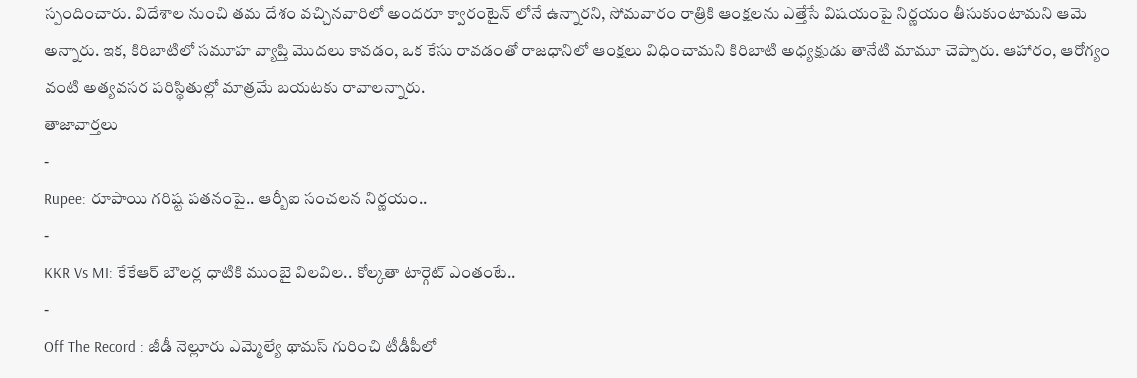స్పందించారు. విదేశాల నుంచి తమ దేశం వచ్చినవారిలో అందరూ క్వారంటైన్ లోనే ఉన్నారని, సోమవారం రాత్రికి ఆంక్షలను ఎత్తేసే విషయంపై నిర్ణయం తీసుకుంటామని ఆమె అన్నారు. ఇక, కిరిబాటిలో సమూహ వ్యాప్తి మొదలు కావడం, ఒక కేసు రావడంతో రాజధానిలో ఆంక్షలు విధించామని కిరిబాటి అధ్యక్షుడు తానేటి మామూ చెప్పారు. ఆహారం, ఆరోగ్యం వంటి అత్యవసర పరిస్థితుల్లో మాత్రమే బయటకు రావాలన్నారు.
తాజావార్తలు
-
Rupee: రూపాయి గరిష్ట పతనంపై.. ఆర్బీఐ సంచలన నిర్ణయం..
-
KKR Vs MI: కేకేఆర్ బౌలర్ల ధాటికి ముంబై విలవిల.. కోల్కతా టార్గెట్ ఎంతంటే..
-
Off The Record : జీడీ నెల్లూరు ఎమ్మెల్యే థామస్ గురించి టీడీపీలో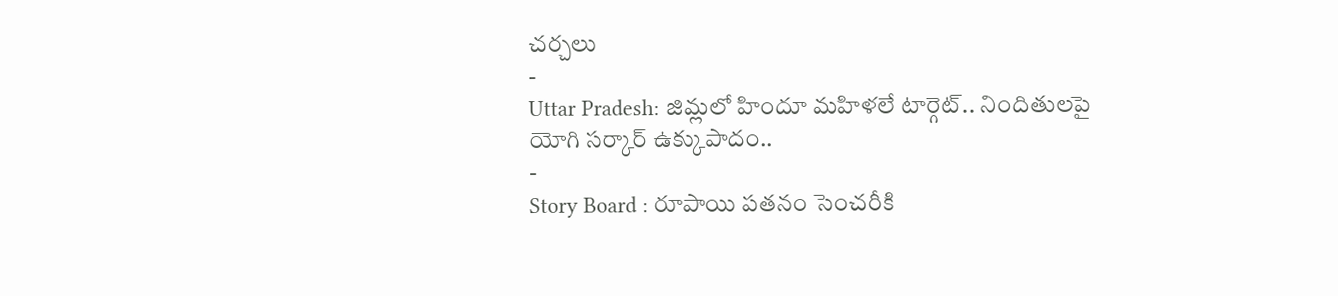చర్చలు
-
Uttar Pradesh: జిమ్లలో హిందూ మహిళలే టార్గెట్.. నిందితులపై యోగి సర్కార్ ఉక్కుపాదం..
-
Story Board : రూపాయి పతనం సెంచరీకి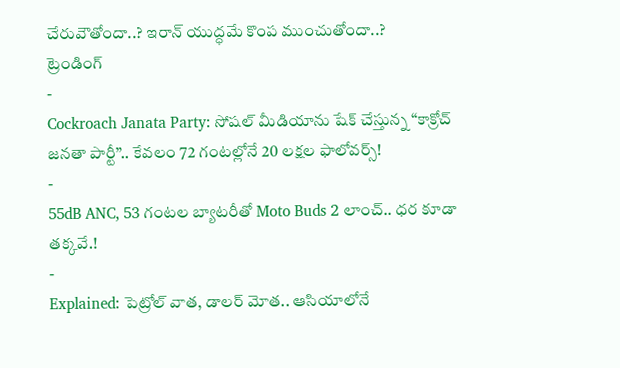చేరువౌతోందా..? ఇరాన్ యుద్ధమే కొంప ముంచుతోందా..?
ట్రెండింగ్
-
Cockroach Janata Party: సోషల్ మీడియాను షేక్ చేస్తున్న “కాక్రోచ్ జనతా పార్టీ”.. కేవలం 72 గంటల్లోనే 20 లక్షల ఫాలోవర్స్!
-
55dB ANC, 53 గంటల బ్యాటరీతో Moto Buds 2 లాంచ్.. ధర కూడా తక్కవే.!
-
Explained: పెట్రోల్ వాత, డాలర్ మోత.. ఆసియాలోనే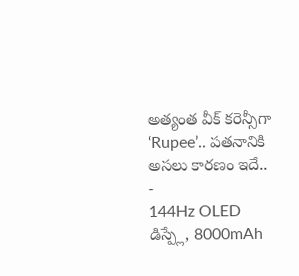అత్యంత వీక్ కరెన్సీగా ‘Rupee’.. పతనానికి అసలు కారణం ఇదే..
-
144Hz OLED డిస్ప్లే, 8000mAh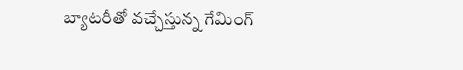బ్యాటరీతో వచ్చేస్తున్న గేమింగ్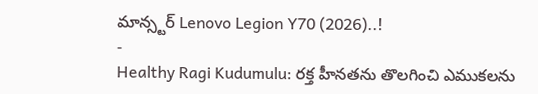మాన్స్టర్ Lenovo Legion Y70 (2026)..!
-
Healthy Ragi Kudumulu: రక్త హీనతను తొలగించి ఎముకలను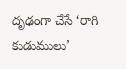దృఢంగా చేసే ‘రాగి కుడుములు’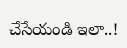చేసేయండి ఇలా..!